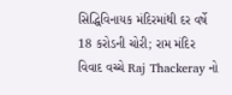સિદ્ધિવિનાયક મંદિરમાંથી દર વર્ષે 18 કરોડની ચોરી; રામ મંદિર વિવાદ વચ્ચે Raj Thackeray નો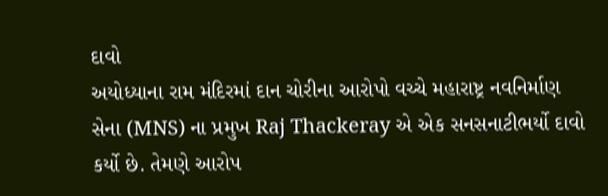દાવો
અયોધ્યાના રામ મંદિરમાં દાન ચોરીના આરોપો વચ્ચે મહારાષ્ટ્ર નવનિર્માણ સેના (MNS) ના પ્રમુખ Raj Thackeray એ એક સનસનાટીભર્યો દાવો કર્યો છે. તેમણે આરોપ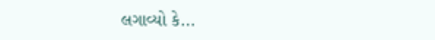લગાવ્યો કે...